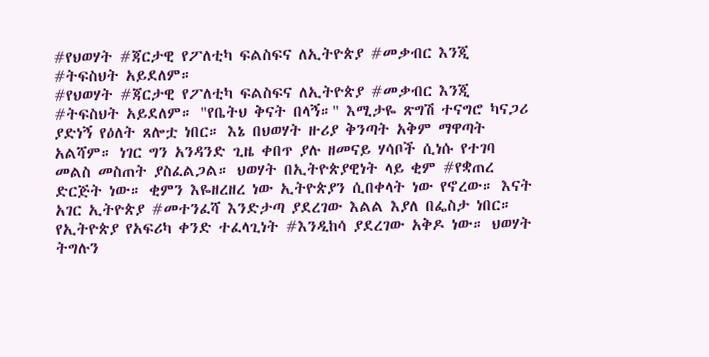#የህወሃት #ጃርታዊ የፖለቲካ ፍልስፍና ለኢትዮጵያ #መቃብር እንጂ #ትፍስህት አይደለም።
#የህወሃት #ጃርታዊ የፖለቲካ ፍልስፍና ለኢትዮጵያ #መቃብር እንጂ #ትፍስህት አይደለም። "የቤትህ ቅናት በላኝ።" እሚታዬ ጽግሽ ተናግሮ ካናጋሪ ያድነኝ የዕለት ጸሎቷ ነበር። እኔ በህወሃት ዙሪያ ቅንጣት አቅም ማዋጣት አልሻም። ነገር ግን አንዳንድ ጊዜ ቀበጥ ያሉ ዘመናይ ሃሳቦች ሲነሱ የተገባ መልስ መስጠት ያስፈልጋል። ህወሃት በኢትዮጵያዊነት ላይ ቂም #የቋጠረ ድርጅት ነው። ቂምን እዬዘረዘረ ነው ኢትዮጵያን ሲበቀላት ነው የኖረው። እናት አገር ኢትዮጵያ #መተንፈሻ እንድታጣ ያደረገው እልል እያለ በፌስታ ነበር። የኢትዮጵያ የአፍሪካ ቀንድ ተፈላጊነት #እንዲከሳ ያደረገው አቅዶ ነው። ህወሃት ትግሉን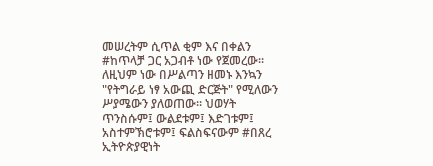መሠረትም ሲጥል ቂም እና በቀልን #ከጥላቻ ጋር አጋብቶ ነው የጀመረው። ለዚህም ነው በሥልጣን ዘመኑ እንኳን "የትግራይ ነፃ አውጪ ድርጅት" የሚለውን ሥያሜውን ያለወጠው። ህወሃት ጥንስሱም፤ ውልደቱም፤ እድገቱም፤ አስተምኽሮቱም፤ ፍልስፍናውም #በጸረ ኢትዮጵያዊነት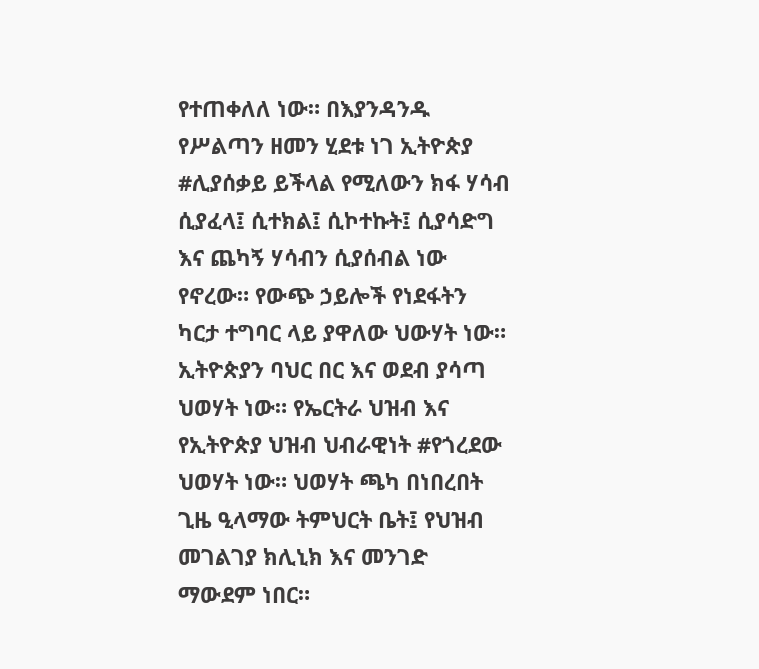የተጠቀለለ ነው። በእያንዳንዱ የሥልጣን ዘመን ሂደቱ ነገ ኢትዮጵያ #ሊያሰቃይ ይችላል የሚለውን ክፋ ሃሳብ ሲያፈላ፤ ሲተክል፤ ሲኮተኩት፤ ሲያሳድግ እና ጨካኝ ሃሳብን ሲያሰብል ነው የኖረው። የውጭ ኃይሎች የነደፋትን ካርታ ተግባር ላይ ያዋለው ህውሃት ነው። ኢትዮጵያን ባህር በር እና ወደብ ያሳጣ ህወሃት ነው። የኤርትራ ህዝብ እና የኢትዮጵያ ህዝብ ህብራዊነት #የጎረደው ህወሃት ነው። ህወሃት ጫካ በነበረበት ጊዜ ዒላማው ትምህርት ቤት፤ የህዝብ መገልገያ ክሊኒክ እና መንገድ ማውደም ነበር።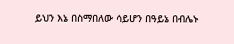ይህን እኔ በስማበለው ሳይሆን በዓይኔ በብሌኑ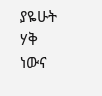ያዬሁት ሃቅ ነውና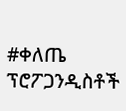#ቀለጤ ፕሮፖጋንዲስቶች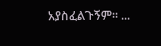አያስፈልጉኝም። ...